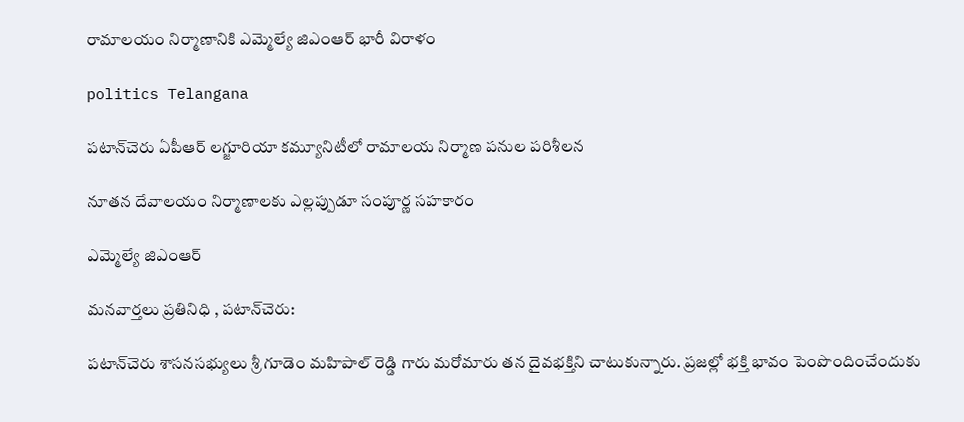రామాలయం నిర్మాణానికి ఎమ్మెల్యే జిఎంఆర్ భారీ విరాళం

politics Telangana

పటాన్‌చెరు ఏపీఆర్ లగ్జూరియా కమ్యూనిటీలో రామాలయ నిర్మాణ పనుల పరిశీలన

నూతన దేవాలయం నిర్మాణాలకు ఎల్లప్పుడూ సంపూర్ణ సహకారం

ఎమ్మెల్యే జిఎంఆర్

మనవార్తలు ప్రతినిధి , పటాన్‌చెరు:

పటాన్‌చెరు శాసనసభ్యులు శ్రీ గూడెం మహిపాల్ రెడ్డి గారు మరోమారు తన దైవభక్తిని చాటుకున్నారు. ప్రజల్లో భక్తి భావం పెంపొందించేందుకు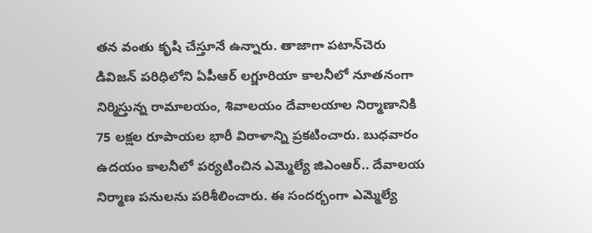తన వంతు కృషి చేస్తూనే ఉన్నారు. తాజాగా పటాన్‌చెరు డివిజన్ పరిధిలోని ఏపీఆర్ లగ్జూరియా కాలనీలో నూతనంగా నిర్మిస్తున్న రామాలయం, శివాలయం దేవాలయాల నిర్మాణానికి 75 లక్షల రూపాయల భారీ విరాళాన్ని ప్రకటించారు. బుధవారం ఉదయం కాలనీలో పర్యటించిన ఎమ్మెల్యే జిఎంఆర్.. దేవాలయ నిర్మాణ పనులను పరిశీలించారు. ఈ సందర్భంగా ఎమ్మెల్యే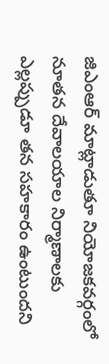జిఎంఆర్ మాట్లాడుతూ నియోజకవర్గంలో నూతన దేవాలయాల నిర్మాణాలకు ఎల్లప్పుడూ తన సహకారం ఉంటుందని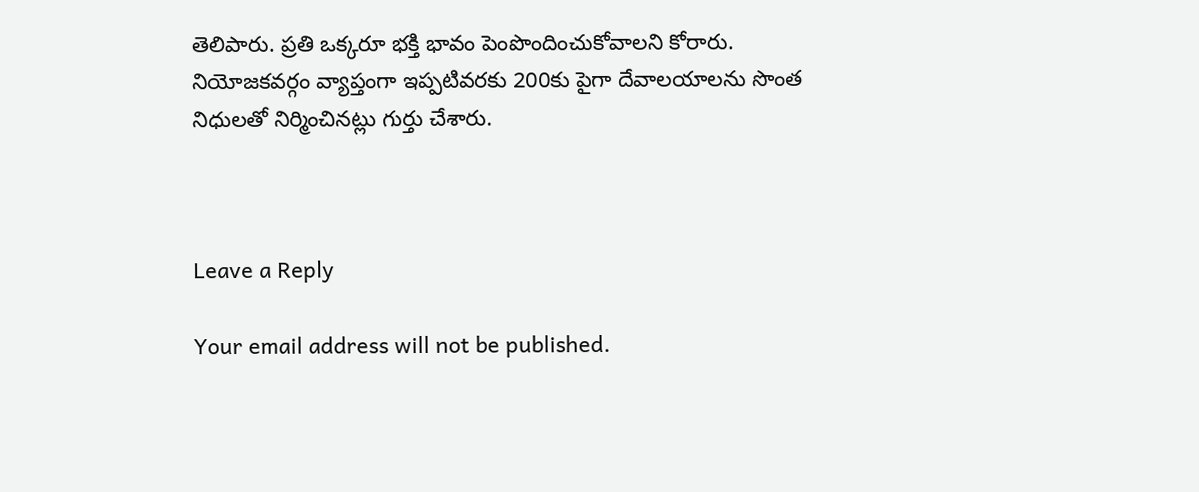తెలిపారు. ప్రతి ఒక్కరూ భక్తి భావం పెంపొందించుకోవాలని కోరారు. నియోజకవర్గం వ్యాప్తంగా ఇప్పటివరకు 200కు పైగా దేవాలయాలను సొంత నిధులతో నిర్మించినట్లు గుర్తు చేశారు.



Leave a Reply

Your email address will not be published.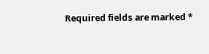Required fields are marked *